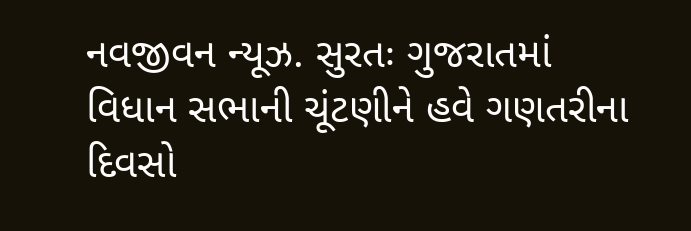નવજીવન ન્યૂઝ. સુરતઃ ગુજરાતમાં વિધાન સભાની ચૂંટણીને હવે ગણતરીના દિવસો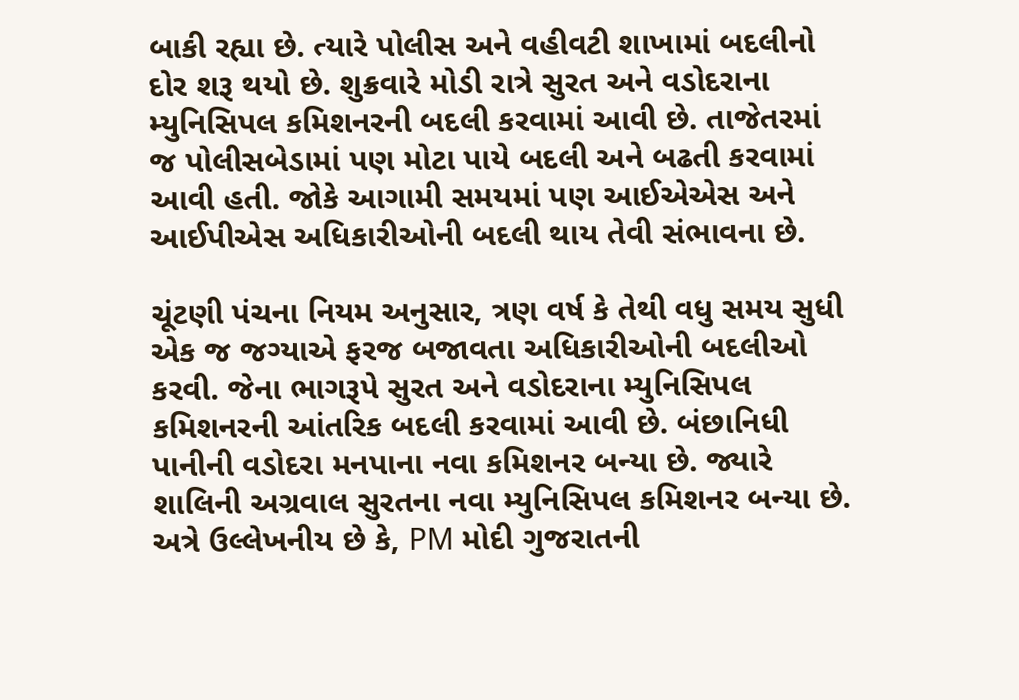બાકી રહ્યા છે. ત્યારે પોલીસ અને વહીવટી શાખામાં બદલીનો દોર શરૂ થયો છે. શુક્રવારે મોડી રાત્રે સુરત અને વડોદરાના મ્યુનિસિપલ કમિશનરની બદલી કરવામાં આવી છે. તાજેતરમાં જ પોલીસબેડામાં પણ મોટા પાયે બદલી અને બઢતી કરવામાં આવી હતી. જોકે આગામી સમયમાં પણ આઈએએસ અને આઈપીએસ અધિકારીઓની બદલી થાય તેવી સંભાવના છે.

ચૂંટણી પંચના નિયમ અનુસાર, ત્રણ વર્ષ કે તેથી વધુ સમય સુધી એક જ જગ્યાએ ફરજ બજાવતા અધિકારીઓની બદલીઓ કરવી. જેના ભાગરૂપે સુરત અને વડોદરાના મ્યુનિસિપલ કમિશનરની આંતરિક બદલી કરવામાં આવી છે. બંછાનિધી પાનીની વડોદરા મનપાના નવા કમિશનર બન્યા છે. જ્યારે શાલિની અગ્રવાલ સુરતના નવા મ્યુનિસિપલ કમિશનર બન્યા છે. અત્રે ઉલ્લેખનીય છે કે, PM મોદી ગુજરાતની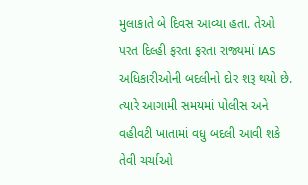મુલાકાતે બે દિવસ આવ્યા હતા. તેઓ પરત દિલ્હી ફરતા ફરતા રાજ્યમાં IAS અધિકારીઓની બદલીનો દોર શરૂ થયો છે. ત્યારે આગામી સમયમાં પોલીસ અને વહીવટી ખાતામાં વધુ બદલી આવી શકે તેવી ચર્ચાઓ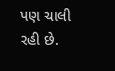પણ ચાલી રહી છે.